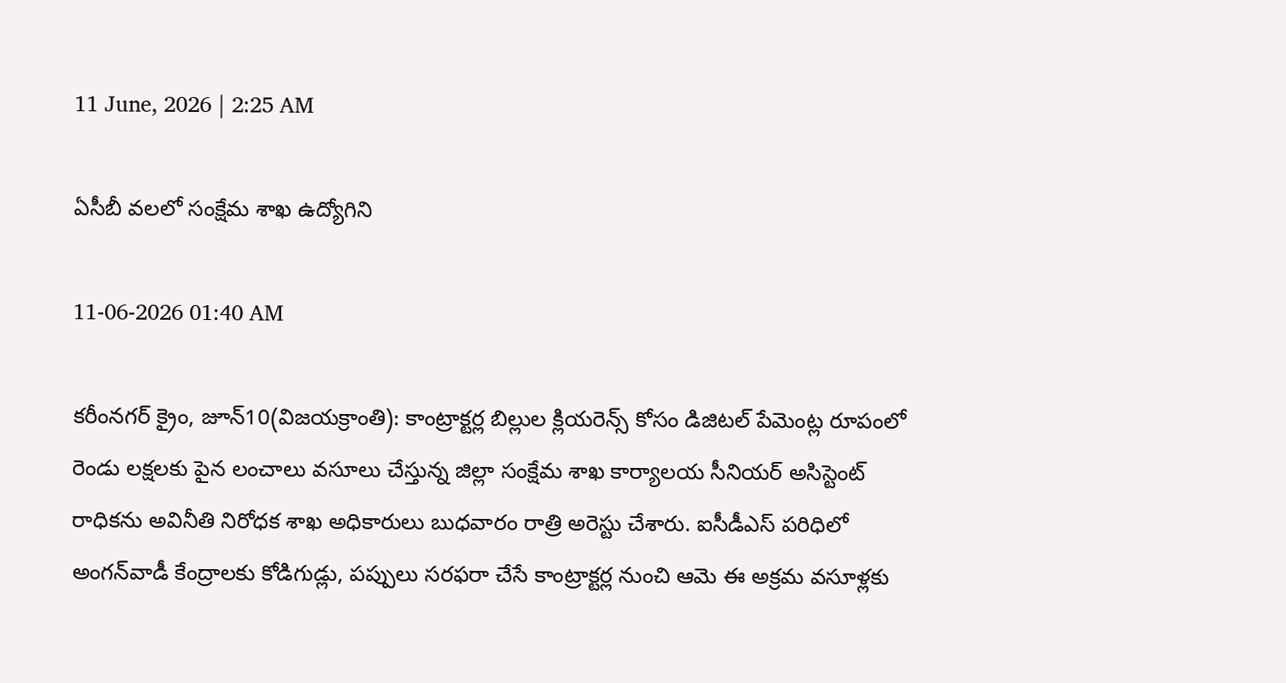11 June, 2026 | 2:25 AM

ఏసీబీ వలలో సంక్షేమ శాఖ ఉద్యోగిని

11-06-2026 01:40 AM

కరీంనగర్ క్రైం, జూన్10(విజయక్రాంతి): కాంట్రాక్టర్ల బిల్లుల క్లియరెన్స్ కోసం డిజిటల్ పేమెంట్ల రూపంలో రెండు లక్షలకు పైన లంచాలు వసూలు చేస్తున్న జిల్లా సంక్షేమ శాఖ కార్యాలయ సీనియర్ అసిస్టెంట్ రాధికను అవినీతి నిరోధక శాఖ అధికారులు బుధవారం రాత్రి అరెస్టు చేశారు. ఐసీడీఎస్ పరిధిలో అంగన్‌వాడీ కేంద్రాలకు కోడిగుడ్లు, పప్పులు సరఫరా చేసే కాంట్రాక్టర్ల నుంచి ఆమె ఈ అక్రమ వసూళ్లకు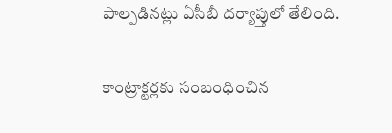పాల్పడినట్లు ఏసీబీ దర్యాప్తులో తేలింది.

కాంట్రాక్టర్లకు సంబంధించిన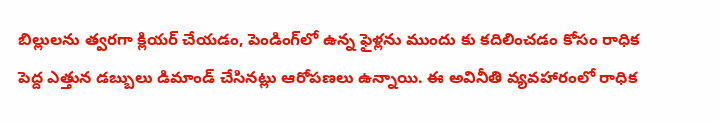బిల్లులను త్వరగా క్లియర్ చేయడం, పెండింగ్‌లో ఉన్న ఫైళ్లను ముందు కు కదిలించడం కోసం రాధిక పెద్ద ఎత్తున డబ్బులు డిమాండ్ చేసినట్లు ఆరోపణలు ఉన్నాయి. ఈ అవినీతి వ్యవహారంలో రాధిక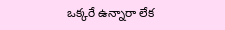ఒక్కరే ఉన్నారా లేక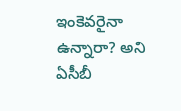ఇంకెవరైనా ఉన్నారా? అని ఏసీబీ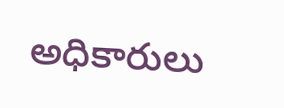అధికారులు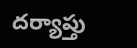దర్యాప్తు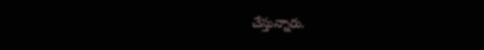చేస్తున్నారు.